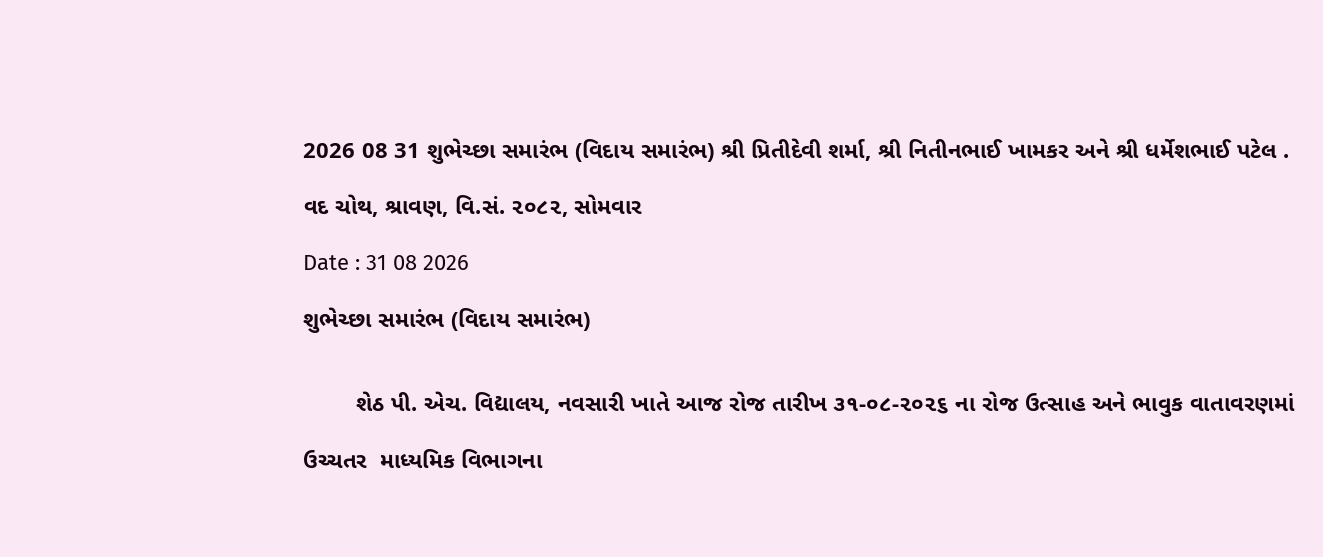2026 08 31 શુભેચ્છા સમારંભ (વિદાય સમારંભ) શ્રી પ્રિતીદેવી શર્મા, શ્રી નિતીનભાઈ ખામકર અને શ્રી ધર્મેશભાઈ પટેલ .

વદ ચોથ, શ્રાવણ, વિ.સં. ૨૦૮૨, સોમવાર

Date : 31 08 2026

શુભેચ્છા સમારંભ (વિદાય સમારંભ)


        શેઠ પી. એચ. વિદ્યાલય, નવસારી ખાતે આજ રોજ તારીખ ૩૧-૦૮-૨૦૨૬ ના રોજ ઉત્સાહ અને ભાવુક વાતાવરણમાં

ઉચ્ચતર  માધ્યમિક વિભાગના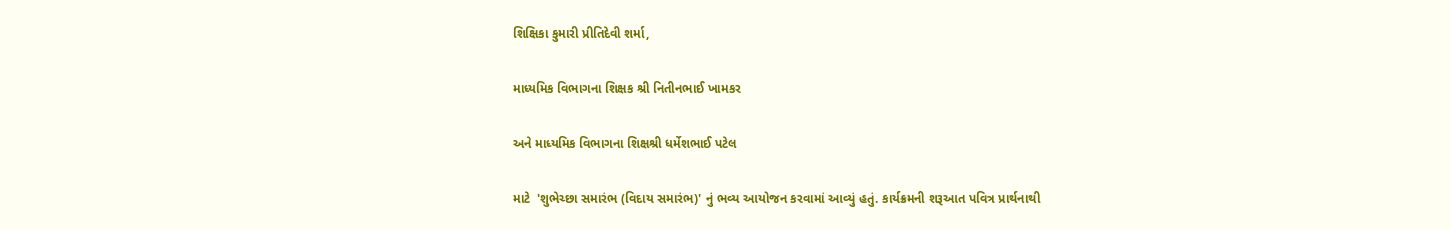શિક્ષિકા કુમારી પ્રીતિદેવી શર્મા,

માધ્યમિક વિભાગના શિક્ષક શ્રી નિતીનભાઈ ખામકર

અને માધ્યમિક વિભાગના શિક્ષશ્રી ધર્મેશભાઈ પટેલ

માટે  'શુભેચ્છા સમારંભ (વિદાય સમારંભ)' નું ભવ્ય આયોજન કરવામાં આવ્યું હતું. કાર્યક્રમની શરૂઆત પવિત્ર પ્રાર્થનાથી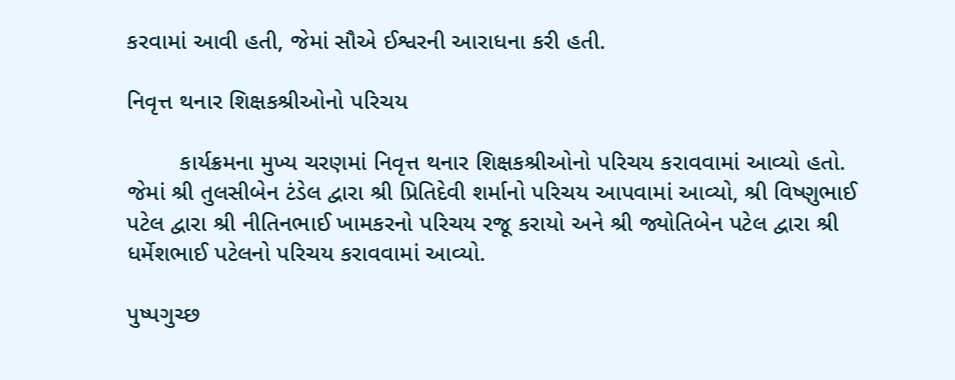કરવામાં આવી હતી, જેમાં સૌએ ઈશ્વરની આરાધના કરી હતી.

નિવૃત્ત થનાર શિક્ષકશ્રીઓનો પરિચય

        કાર્યક્રમના મુખ્ય ચરણમાં નિવૃત્ત થનાર શિક્ષકશ્રીઓનો પરિચય કરાવવામાં આવ્યો હતો. જેમાં શ્રી તુલસીબેન ટંડેલ દ્વારા શ્રી પ્રિતિદેવી શર્માનો પરિચય આપવામાં આવ્યો, શ્રી વિષ્ણુભાઈ પટેલ દ્વારા શ્રી નીતિનભાઈ ખામકરનો પરિચય રજૂ કરાયો અને શ્રી જ્યોતિબેન પટેલ દ્વારા શ્રી ધર્મેશભાઈ પટેલનો પરિચય કરાવવામાં આવ્યો.

પુષ્પગુચ્છ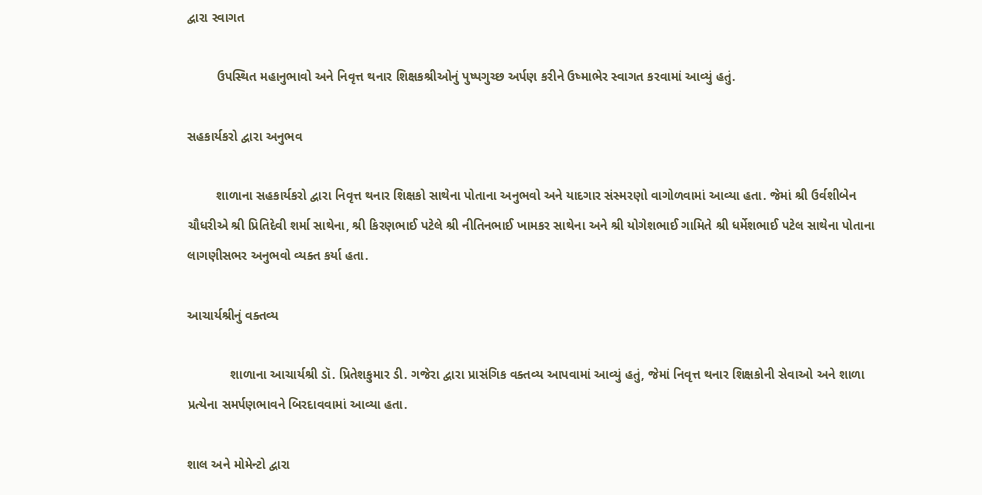દ્વારા સ્વાગત

        ઉપસ્થિત મહાનુભાવો અને નિવૃત્ત થનાર શિક્ષકશ્રીઓનું પુષ્પગુચ્છ અર્પણ કરીને ઉષ્માભેર સ્વાગત કરવામાં આવ્યું હતું.

સહકાર્યકરો દ્વારા અનુભવ

        શાળાના સહકાર્યકરો દ્વારા નિવૃત્ત થનાર શિક્ષકો સાથેના પોતાના અનુભવો અને યાદગાર સંસ્મરણો વાગોળવામાં આવ્યા હતા. જેમાં શ્રી ઉર્વશીબેન ચૌધરીએ શ્રી પ્રિતિદેવી શર્મા સાથેના, શ્રી કિરણભાઈ પટેલે શ્રી નીતિનભાઈ ખામકર સાથેના અને શ્રી યોગેશભાઈ ગામિતે શ્રી ધર્મેશભાઈ પટેલ સાથેના પોતાના લાગણીસભર અનુભવો વ્યક્ત કર્યા હતા.

આચાર્યશ્રીનું વક્તવ્ય

            શાળાના આચાર્યશ્રી ડૉ. પ્રિતેશકુમાર ડી. ગજેરા દ્વારા પ્રાસંગિક વક્તવ્ય આપવામાં આવ્યું હતું, જેમાં નિવૃત્ત થનાર શિક્ષકોની સેવાઓ અને શાળા પ્રત્યેના સમર્પણભાવને બિરદાવવામાં આવ્યા હતા.

શાલ અને મોમેન્ટો દ્વારા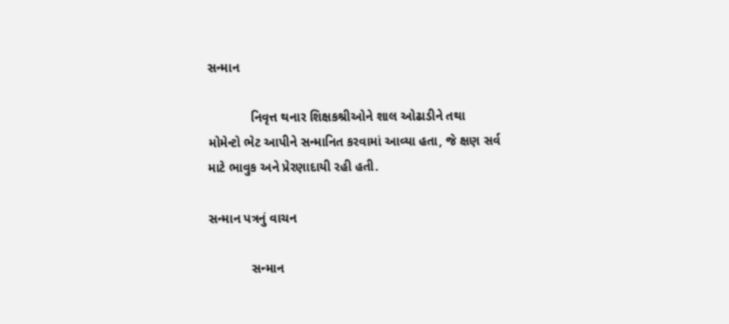સન્માન

            નિવૃત્ત થનાર શિક્ષકશ્રીઓને શાલ ઓઢાડીને તથા મોમેન્ટો ભેટ આપીને સન્માનિત કરવામાં આવ્યા હતા, જે ક્ષણ સર્વ માટે ભાવુક અને પ્રેરણાદાયી રહી હતી.

સન્માન પત્રનું વાચન

            સન્માન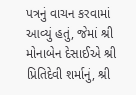પત્રનું વાચન કરવામાં આવ્યું હતું, જેમાં શ્રી મોનાબેન દેસાઈએ શ્રી પ્રિતિદેવી શર્માનું, શ્રી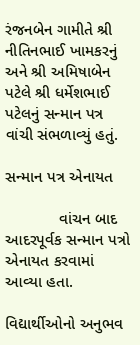રંજનબેન ગામીતે શ્રી નીતિનભાઈ ખામકરનું અને શ્રી અમિષાબેન પટેલે શ્રી ધર્મેશભાઈ પટેલનું સન્માન પત્ર વાંચી સંભળાવ્યું હતું.

સન્માન પત્ર એનાયત

            વાંચન બાદ આદરપૂર્વક સન્માન પત્રો એનાયત કરવામાં આવ્યા હતા.

વિદ્યાર્થીઓનો અનુભવ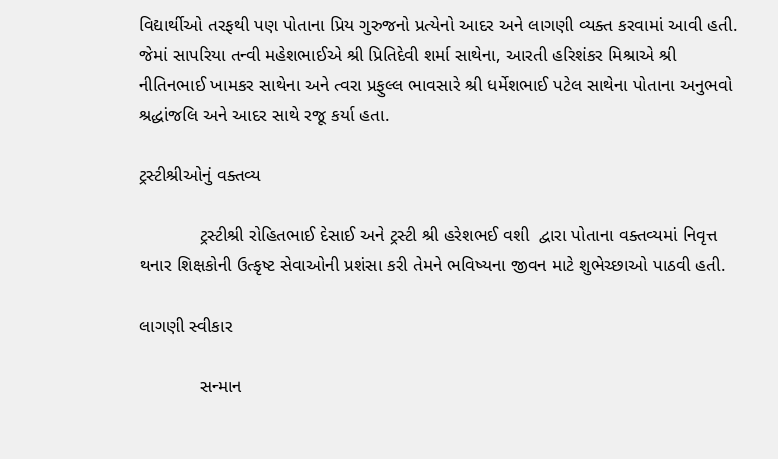વિદ્યાર્થીઓ તરફથી પણ પોતાના પ્રિય ગુરુજનો પ્રત્યેનો આદર અને લાગણી વ્યક્ત કરવામાં આવી હતી. જેમાં સાપરિયા તન્વી મહેશભાઈએ શ્રી પ્રિતિદેવી શર્મા સાથેના, આરતી હરિશંકર મિશ્રાએ શ્રી નીતિનભાઈ ખામકર સાથેના અને ત્વરા પ્રફુલ્લ ભાવસારે શ્રી ધર્મેશભાઈ પટેલ સાથેના પોતાના અનુભવો શ્રદ્ધાંજલિ અને આદર સાથે રજૂ કર્યા હતા.

ટ્રસ્ટીશ્રીઓનું વક્તવ્ય

            ટ્રસ્ટીશ્રી રોહિતભાઈ દેસાઈ અને ટ્રસ્ટી શ્રી હરેશભઈ વશી  દ્વારા પોતાના વક્તવ્યમાં નિવૃત્ત થનાર શિક્ષકોની ઉત્કૃષ્ટ સેવાઓની પ્રશંસા કરી તેમને ભવિષ્યના જીવન માટે શુભેચ્છાઓ પાઠવી હતી.

લાગણી સ્વીકાર

            સન્માન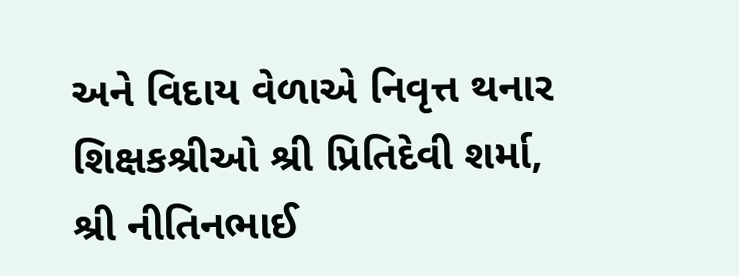અને વિદાય વેળાએ નિવૃત્ત થનાર શિક્ષકશ્રીઓ શ્રી પ્રિતિદેવી શર્મા, શ્રી નીતિનભાઈ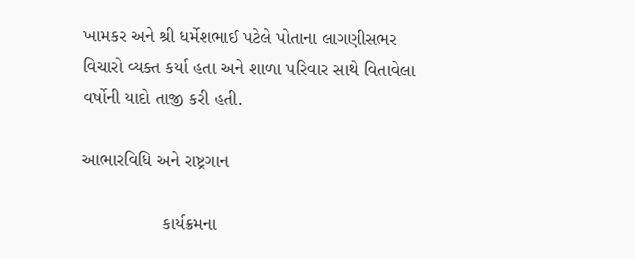ખામકર અને શ્રી ધર્મેશભાઈ પટેલે પોતાના લાગણીસભર વિચારો વ્યક્ત કર્યા હતા અને શાળા પરિવાર સાથે વિતાવેલા વર્ષોની યાદો તાજી કરી હતી.

આભારવિધિ અને રાષ્ટ્રગાન

                કાર્યક્રમના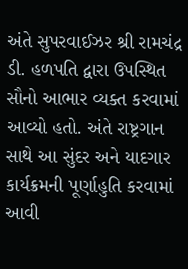અંતે સુપરવાઈઝર શ્રી રામચંદ્ર ડી. હળપતિ દ્વારા ઉપસ્થિત સૌનો આભાર વ્યક્ત કરવામાં આવ્યો હતો. અંતે રાષ્ટ્રગાન સાથે આ સુંદર અને યાદગાર કાર્યક્રમની પૂર્ણાહુતિ કરવામાં આવી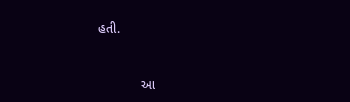હતી.



            આ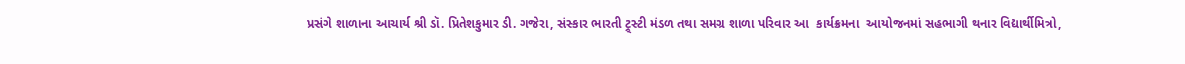પ્રસંગે શાળાના આચાર્ય શ્રી ડૉ. પ્રિતેશકુમાર ડી. ગજેરા, સંસ્કાર ભારતી ટ્ર્સ્ટી મંડળ તથા સમગ્ર શાળા પરિવાર આ  કાર્યક્રમના  આયોજનમાં સહભાગી થનાર વિદ્યાર્થીમિત્રો,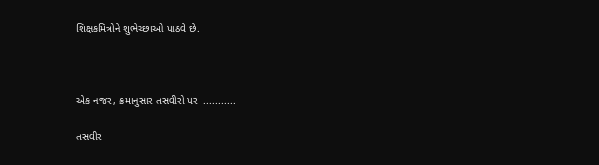શિક્ષકમિત્રોને શુભેચ્છાઓ પાઠવે છે.



એક નજર, ક્રમાનુસાર તસવીરો પર  ...........

તસવીર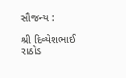સૌજન્ય :

શ્રી દિવ્યેશભાઈ રાઠોડ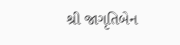શ્રી જાગૃતિબેન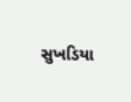સુખડિયા